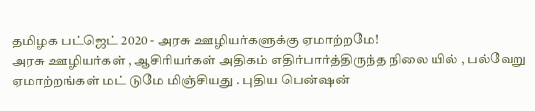தமிழக பட்ஜெட் 2020 - அரசு ஊழியர்களுக்கு ஏமாற்றமே!
அரசு ஊழியர்கள் , ஆசிரியர்கள் அதிகம் எதிர்பார்த்திருந்த நிலை யில் , பல்வேறு ஏமாற்றங்கள் மட் டுமே மிஞ்சியது . புதிய பென்ஷன்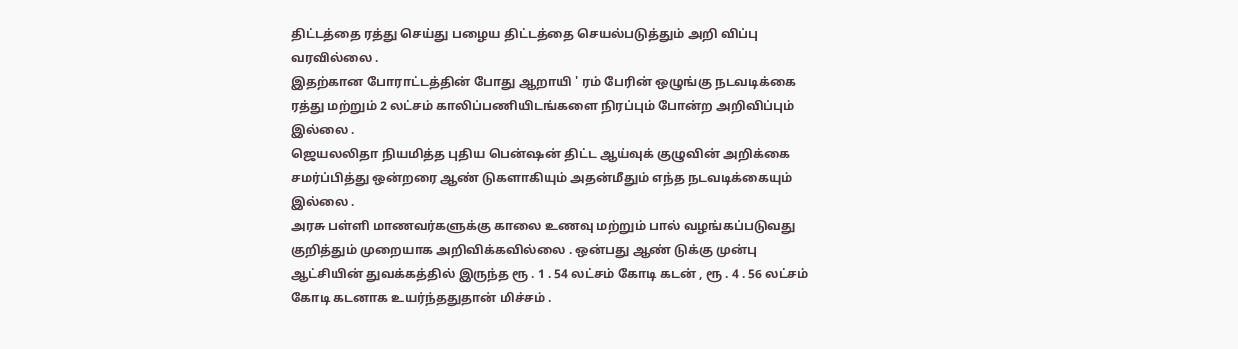திட்டத்தை ரத்து செய்து பழைய திட்டத்தை செயல்படுத்தும் அறி விப்பு வரவில்லை .
இதற்கான போராட்டத்தின் போது ஆறாயி ' ரம் பேரின் ஒழுங்கு நடவடிக்கை ரத்து மற்றும் 2 லட்சம் காலிப்பணியிடங்களை நிரப்பும் போன்ற அறிவிப்பும் இல்லை .
ஜெயலலிதா நியமித்த புதிய பென்ஷன் திட்ட ஆய்வுக் குழுவின் அறிக்கை சமர்ப்பித்து ஒன்றரை ஆண் டுகளாகியும் அதன்மீதும் எந்த நடவடிக்கையும் இல்லை .
அரசு பள்ளி மாணவர்களுக்கு காலை உணவு மற்றும் பால் வழங்கப்படுவது குறித்தும் முறையாக அறிவிக்கவில்லை . ஒன்பது ஆண் டுக்கு முன்பு ஆட்சியின் துவக்கத்தில் இருந்த ரூ . 1 . 54 லட்சம் கோடி கடன் , ரூ . 4 . 56 லட்சம் கோடி கடனாக உயர்ந்ததுதான் மிச்சம் .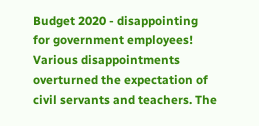Budget 2020 - disappointing for government employees!
Various disappointments overturned the expectation of civil servants and teachers. The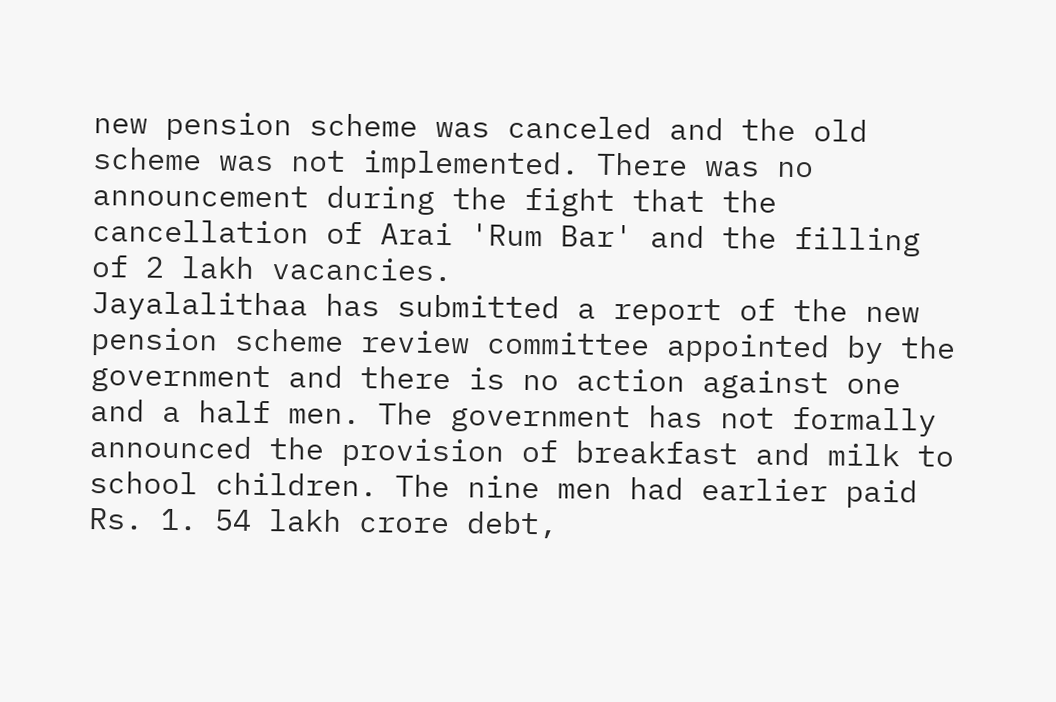new pension scheme was canceled and the old scheme was not implemented. There was no announcement during the fight that the cancellation of Arai 'Rum Bar' and the filling of 2 lakh vacancies.
Jayalalithaa has submitted a report of the new pension scheme review committee appointed by the government and there is no action against one and a half men. The government has not formally announced the provision of breakfast and milk to school children. The nine men had earlier paid Rs. 1. 54 lakh crore debt,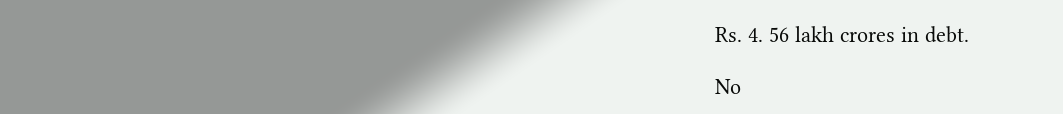Rs. 4. 56 lakh crores in debt.

No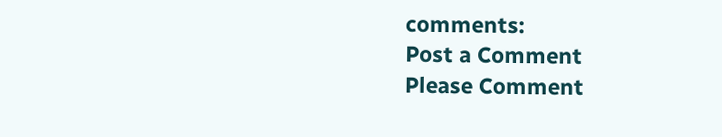comments:
Post a Comment
Please Comment